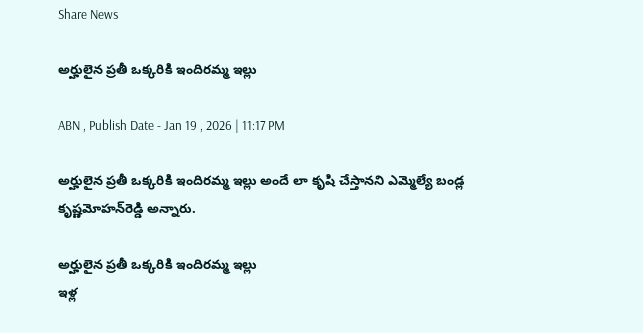Share News

అర్హులైన ప్రతీ ఒక్కరికి ఇందిరమ్మ ఇల్లు

ABN , Publish Date - Jan 19 , 2026 | 11:17 PM

అర్హులైన ప్రతీ ఒక్కరికి ఇందిరమ్మ ఇల్లు అందే లా కృషి చేస్తానని ఎమ్మెల్యే బండ్ల కృష్ణమోహన్‌రెడ్డి అన్నారు.

అర్హులైన ప్రతీ ఒక్కరికి ఇందిరమ్మ ఇల్లు
ఇళ్ల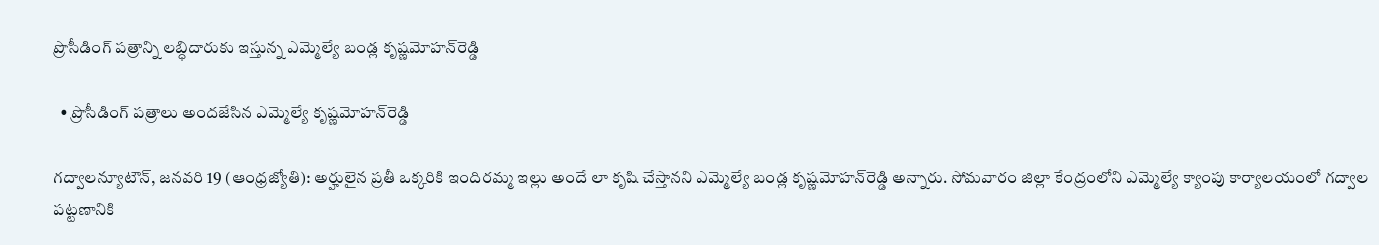ప్రొసీడింగ్‌ పత్రాన్ని లబ్ధిదారుకు ఇస్తున్న ఎమ్మెల్యే బండ్ల కృష్ణమోహన్‌రెడ్డి

  • ప్రొసీడింగ్‌ పత్రాలు అందజేసిన ఎమ్మెల్యే కృష్ణమోహన్‌రెడ్డి

గద్వాలన్యూటౌన్‌, జనవరి 19 (ఆంధ్రజ్యోతి): అర్హులైన ప్రతీ ఒక్కరికి ఇందిరమ్మ ఇల్లు అందే లా కృషి చేస్తానని ఎమ్మెల్యే బండ్ల కృష్ణమోహన్‌రెడ్డి అన్నారు. సోమవారం జిల్లా కేంద్రంలోని ఎమ్మెల్యే క్యాంపు కార్యాలయంలో గద్వాల పట్టణానికి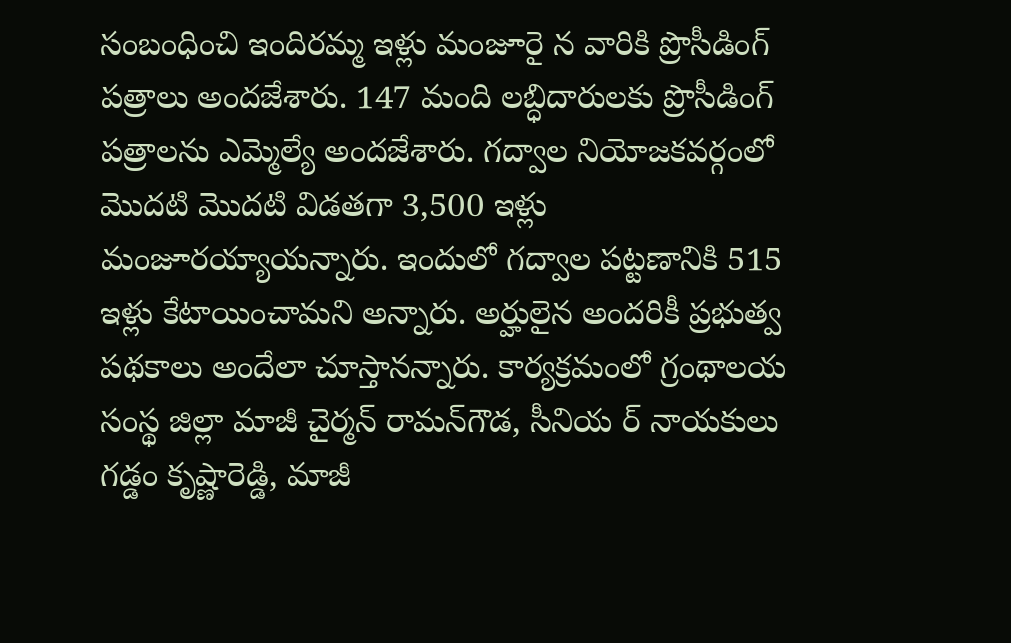సంబంధించి ఇందిరమ్మ ఇళ్లు మంజూరై న వారికి ప్రొసీడింగ్‌ పత్రాలు అందజేశారు. 147 మంది లబ్ధిదారులకు ప్రొసీడింగ్‌ పత్రాలను ఎమ్మెల్యే అందజేశారు. గద్వాల నియోజకవర్గంలో మొదటి మొదటి విడతగా 3,500 ఇళ్లు మంజూరయ్యాయన్నారు. ఇందులో గద్వాల పట్టణానికి 515 ఇళ్లు కేటాయించామని అన్నారు. అర్హులైన అందరికీ ప్రభుత్వ పథకాలు అందేలా చూస్తానన్నారు. కార్యక్రమంలో గ్రంథాలయ సంస్థ జిల్లా మాజీ చైర్మన్‌ రామన్‌గౌడ, సీనియ ర్‌ నాయకులు గడ్డం కృష్ణారెడ్డి, మాజీ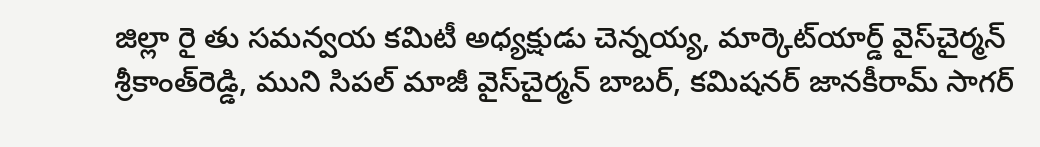జిల్లా రై తు సమన్వయ కమిటీ అధ్యక్షుడు చెన్నయ్య, మార్కెట్‌యార్డ్‌ వైస్‌చైర్మన్‌ శ్రీకాంత్‌రెడ్డి, ముని సిపల్‌ మాజీ వైస్‌చైర్మన్‌ బాబర్‌, కమిషనర్‌ జానకీరామ్‌ సాగర్‌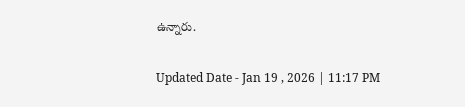ఉన్నారు.

Updated Date - Jan 19 , 2026 | 11:17 PM